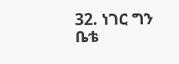32. ነገር ግን ቤቴ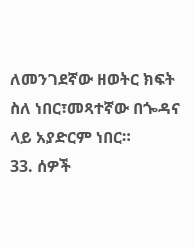ለመንገደኛው ዘወትር ክፍት ስለ ነበር፣መጻተኛው በጐዳና ላይ አያድርም ነበር።
33. ሰዎች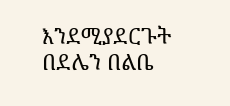እንደሚያደርጉት በደሌን በልቤ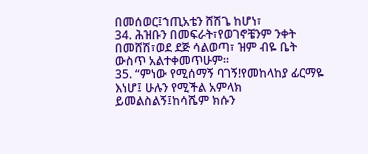በመሰወር፤ኀጢአቴን ሸሽጌ ከሆነ፣
34. ሕዝቡን በመፍራት፣የወገኖቼንም ንቀት በመሸሽ፣ወደ ደጅ ሳልወጣ፣ ዝም ብዬ ቤት ውስጥ አልተቀመጥሁም።
35. “ምነው የሚሰማኝ ባገኝ!የመከላከያ ፊርማዬ እነሆ፤ ሁሉን የሚችል አምላክ ይመልስልኝ፤ከሳሼም ክሱን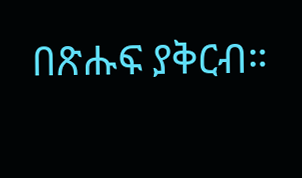በጽሑፍ ያቅርብ።